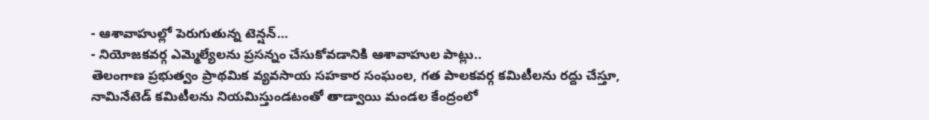- ఆశావాహుల్లో పెరుగుతున్న టెన్షన్…
- నియోజకవర్గ ఎమ్మెల్యేలను ప్రసన్నం చేసుకోవడానికి ఆశావాహుల పాట్లు..
తెలంగాణ ప్రభుత్వం ప్రాథమిక వ్యవసాయ సహకార సంఘంల, గత పాలకవర్గ కమిటీలను రద్దు చేస్తూ, నామినేటెడ్ కమిటీలను నియమిస్తుండటంతో తాడ్వాయి మండల కేంద్రంలో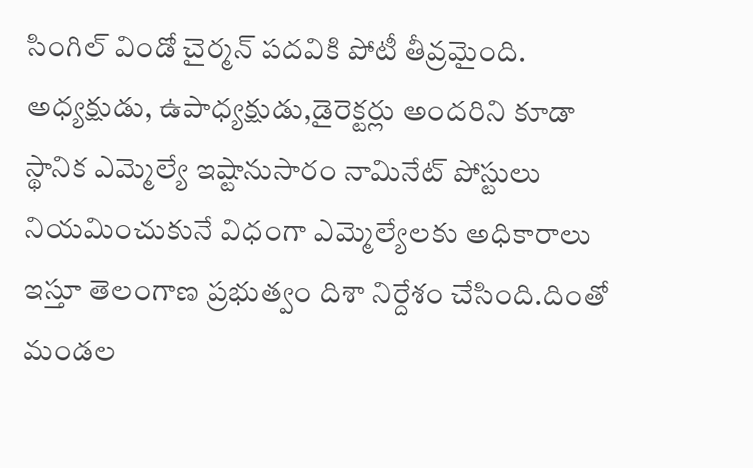సింగిల్ విండో చైర్మన్ పదవికి పోటీ తీవ్రమైంది. అధ్యక్షుడు, ఉపాధ్యక్షుడు,డైరెక్టర్లు అందరిని కూడా స్థానిక ఎమ్మెల్యే ఇష్టానుసారం నామినేట్ పోస్టులు నియమించుకునే విధంగా ఎమ్మెల్యేలకు అధికారాలు ఇస్తూ తెలంగాణ ప్రభుత్వం దిశా నిర్దేశం చేసింది.దింతో మండల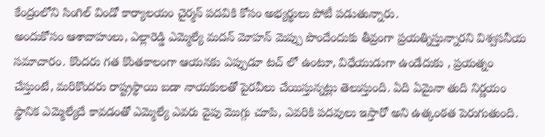కేంద్రంలోని సింగిల్ విండో కార్యాలయం చైర్మన్ పదవికి కోసం అభ్యర్థులు పోటీ పడుతున్నారు.
అందుకోసం ఆశావాహులు, ఎల్లారెడ్డి ఎమ్మెల్యే మదన్ మోహన్ మెప్పు పొందేందుకు తీవ్రంగా ప్రయత్నిస్తున్నారని విశ్వసనీయ సమాచారం. కొందరు గత కొంతకాలంగా ఆయనకు ఎప్పుడూ టచ్ లో ఉంటూ, విధేయుడుగా ఉండేదుకు , ప్రయత్నం చేస్తుంటే, మరికొందరు రాష్ట్రస్థాయి బడా నాయకులతో పైరవీలు చేయిస్తున్నట్లు తెలుస్తుంది. ఏది ఏమైనా తుది నిర్ణయం స్థానిక ఎమ్మెల్యేదే కావడంతో ఎమ్మెల్యే ఎవరు వైపు మొగ్గు చూపి, ఎవరికి పదవులు ఇస్తారో అని ఉత్కంఠత పెరుగుతుంది.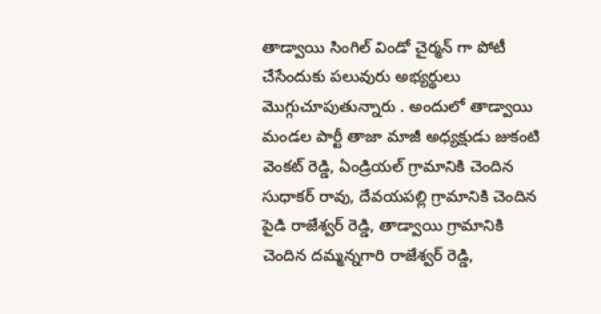తాడ్వాయి సింగిల్ విండో చైర్మన్ గా పోటీ చేసేందుకు పలువురు అభ్యర్థులు మొగ్గుచూపుతున్నారు . అందులో తాడ్వాయి మండల పార్టీ తాజా మాజీ అధ్యక్షుడు జుకంటి వెంకట్ రెడ్డి, ఏండ్రియల్ గ్రామానికి చెందిన సుధాకర్ రావు, దేవయపల్లి గ్రామానికి చెందిన పైడి రాజేశ్వర్ రెడ్డి, తాడ్వాయి గ్రామానికి చెందిన దమ్మన్నగారి రాజేశ్వర్ రెడ్డి,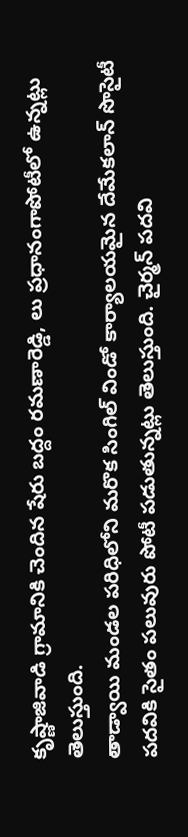కృష్ణాజివాడి గ్రామానికి చెందిన షేరు బద్దం రమణారెడ్డి, లు ప్రధానంగాపోటీలో ఉన్నట్లు తెలుస్తుంది.
తాడ్వాయి మండల పరిధిలోని మరొక సింగిల్ విండో కార్యాలయమైన దేమేకలాన్ సొసైటీ పదవికి సైతం పలువురు పోటీ పడుతున్నట్లు తెలుస్తుంది. చైర్మన్ పదవి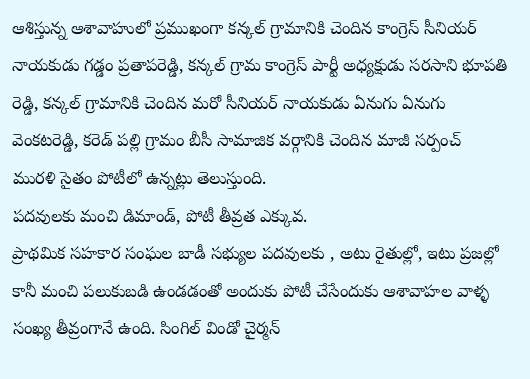ఆశిస్తున్న ఆశావాహులో ప్రముఖంగా కన్కల్ గ్రామానికి చెందిన కాంగ్రెస్ సీనియర్ నాయకుడు గడ్డం ప్రతాపరెడ్డి, కన్కల్ గ్రామ కాంగ్రెస్ పార్టీ అధ్యక్షుడు సరసాని భూపతి రెడ్డి, కన్కల్ గ్రామానికి చెందిన మరో సీనియర్ నాయకుడు ఏనుగు ఏనుగు వెంకటరెడ్డి, కరెడ్ పల్లి గ్రామం బీసీ సామాజిక వర్గానికి చెందిన మాజీ సర్పంచ్ మురళి సైతం పోటీలో ఉన్నట్లు తెలుస్తుంది.
పదవులకు మంచి డిమాండ్, పోటీ తీవ్రత ఎక్కువ.
ప్రాథమిక సహకార సంఘల బాడీ సభ్యుల పదవులకు , అటు రైతుల్లో, ఇటు ప్రజల్లో కానీ మంచి పలుకుబడి ఉండడంతో అందుకు పోటీ చేసేందుకు ఆశావాహల వాళ్ళ సంఖ్య తీవ్రంగానే ఉంది. సింగిల్ విండో చైర్మన్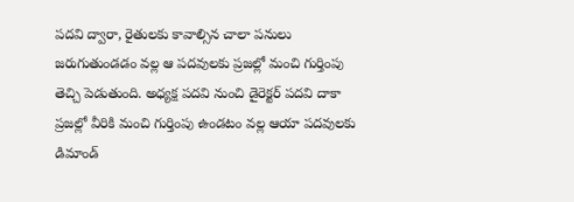పదవి ద్వారా, రైతులకు కావాల్సిన చాలా పనులు జరుగుతుండడం వల్ల ఆ పదవులకు ప్రజల్లో మంచి గుర్తింపు తెచ్చి పెడుతుంది. అధ్యక్ష పదవి నుంచి డైరెక్టర్ పదవి దాకా ప్రజల్లో వీరికి మంచి గుర్తింపు ఉండటం వల్ల ఆయా పదవులకు డిమాండ్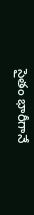సైతం భారీగానే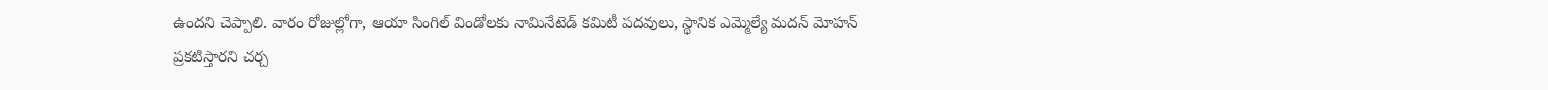ఉందని చెప్పాలి. వారం రోజుల్లోగా, ఆయా సింగిల్ విండోలకు నామినేటెడ్ కమిటీ పదవులు, స్థానిక ఎమ్మెల్యే మదన్ మోహన్ ప్రకటిస్తారని చర్చ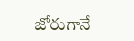జోరుగానే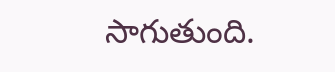సాగుతుంది.